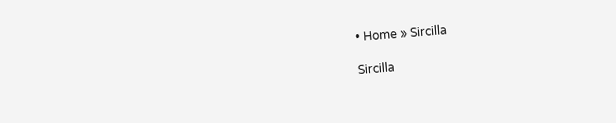• Home » Sircilla

Sircilla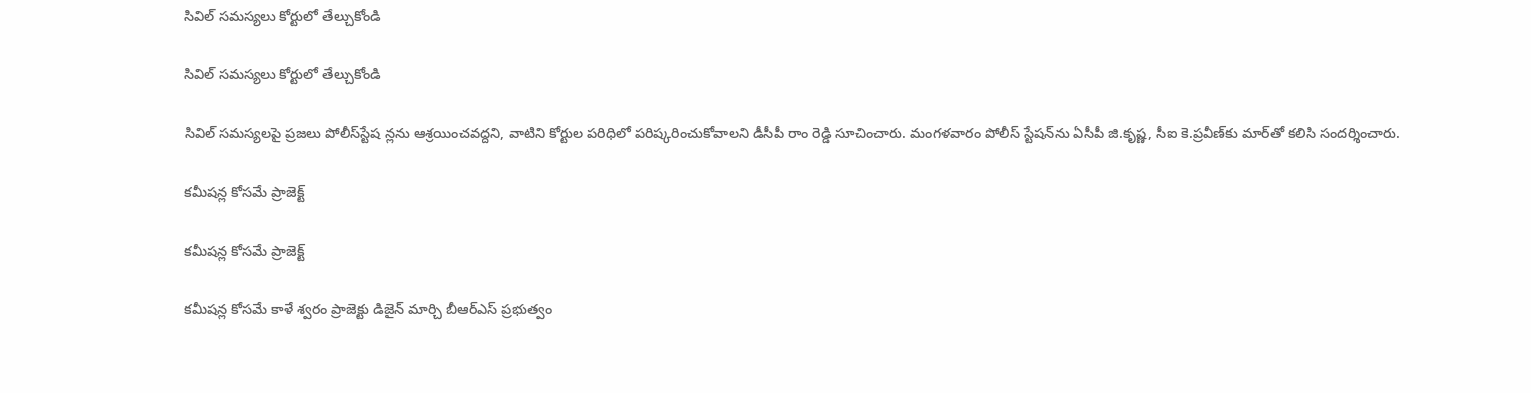సివిల్‌ సమస్యలు కోర్టులో తేల్చుకోండి

సివిల్‌ సమస్యలు కోర్టులో తేల్చుకోండి

సివిల్‌ సమస్యలపై ప్రజలు పోలీస్‌స్టేష న్లను ఆశ్రయించవద్దని, వాటిని కోర్టుల పరిధిలో పరిష్కరించుకోవాలని డీసీపీ రాం రెడ్డి సూచించారు. మంగళవారం పోలీస్‌ స్టేషన్‌ను ఏసీపీ జి.కృష్ణ, సీఐ కె.ప్రవీణ్‌కు మార్‌తో కలిసి సందర్శించారు.

కమీషన్ల కోసమే ప్రాజెక్ట్‌

కమీషన్ల కోసమే ప్రాజెక్ట్‌

కమీషన్ల కోసమే కాళే శ్వరం ప్రాజెక్టు డిజైన్‌ మార్చి బీఆర్‌ఎస్‌ ప్రభుత్వం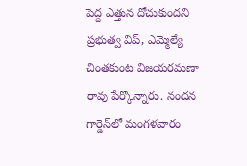పెద్ద ఎత్తున దోచుకుందని ప్రభుత్వ విప్‌, ఎమ్మెల్యే చింతకుంట విజయరమణా రావు పేర్కొన్నారు. నందన గార్డెన్‌లో మంగళవారం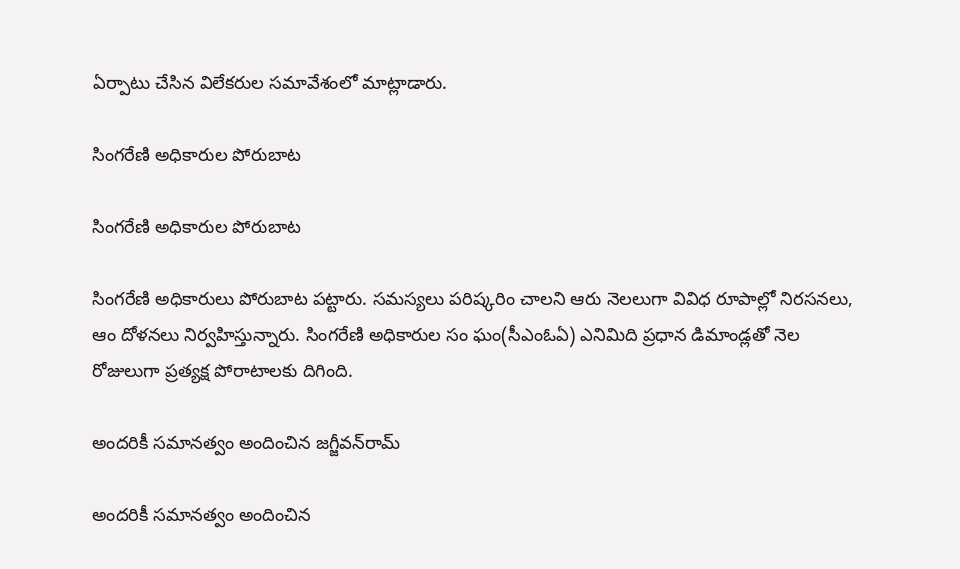ఏర్పాటు చేసిన విలేకరుల సమావేశంలో మాట్లాడారు.

సింగరేణి అధికారుల పోరుబాట

సింగరేణి అధికారుల పోరుబాట

సింగరేణి అధికారులు పోరుబాట పట్టారు. సమస్యలు పరిష్కరిం చాలని ఆరు నెలలుగా వివిధ రూపాల్లో నిరసనలు, ఆం దోళనలు నిర్వహిస్తున్నారు. సింగరేణి అధికారుల సం ఘం(సీఎంఓఏ) ఎనిమిది ప్రధాన డిమాండ్లతో నెల రోజులుగా ప్రత్యక్ష పోరాటాలకు దిగింది.

అందరికీ సమానత్వం అందించిన జగ్జీవన్‌రామ్‌

అందరికీ సమానత్వం అందించిన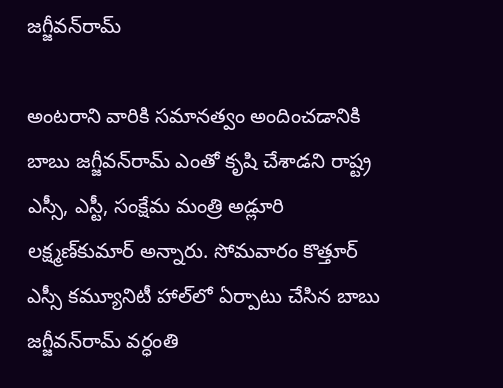జగ్జీవన్‌రామ్‌

అంటరాని వారికి సమానత్వం అందించడానికి బాబు జగ్జీవన్‌రామ్‌ ఎంతో కృషి చేశాడని రాష్ట్ర ఎస్సీ, ఎస్టీ, సంక్షేమ మంత్రి అడ్లూరి లక్ష్మణ్‌కుమార్‌ అన్నారు. సోమవారం కొత్తూర్‌ ఎస్సీ కమ్యూనిటీ హాల్‌లో ఏర్పాటు చేసిన బాబు జగ్జీవన్‌రామ్‌ వర్ధంతి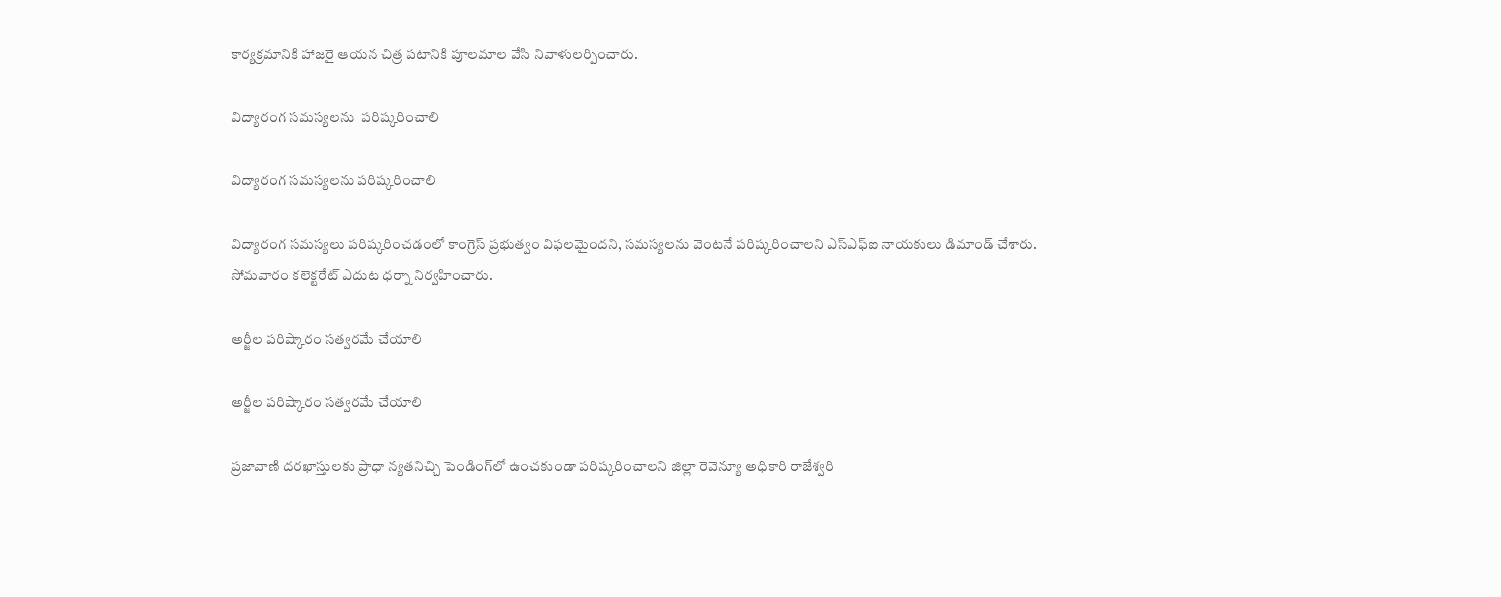కార్యక్రమానికి హాజరై ఆయన చిత్ర పటానికి పూలమాల వేసి నివాళులర్పించారు.

విద్యారంగ సమస్యలను  పరిష్కరించాలి

విద్యారంగ సమస్యలను పరిష్కరించాలి

విద్యారంగ సమస్యలు పరిష్కరించడంలో కాంగ్రెస్‌ ప్రభుత్వం విఫలమైందని, సమస్యలను వెంటనే పరిష్కరించాలని ఎస్‌ఎఫ్‌ఐ నాయకులు డిమాండ్‌ చేశారు. సోమవారం కలెక్టరేట్‌ ఎదుట ధర్నా నిర్వహించారు.

అర్జీల పరిష్కారం సత్వరమే చేయాలి

అర్జీల పరిష్కారం సత్వరమే చేయాలి

ప్రజావాణి దరఖాస్తులకు ప్రాధా న్యతనిచ్చి పెండింగ్‌లో ఉంచకుండా పరిష్కరించాలని జిల్లా రెవెన్యూ అధికారి రాజేశ్వరి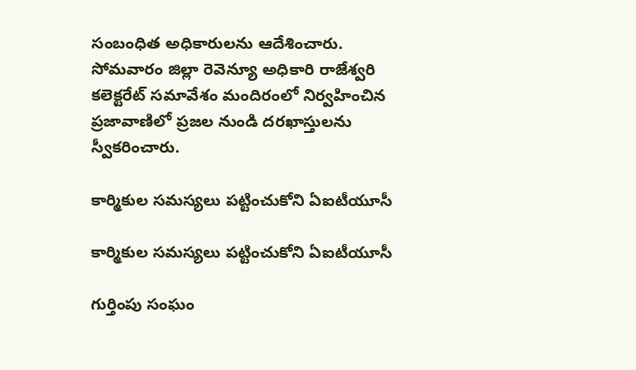సంబంధిత అధికారులను ఆదేశించారు. సోమవారం జిల్లా రెవెన్యూ అధికారి రాజేశ్వరి కలెక్టరేట్‌ సమావేశం మందిరంలో నిర్వహించిన ప్రజావాణిలో ప్రజల నుండి దరఖాస్తులను స్వీకరించారు.

కార్మికుల సమస్యలు పట్టించుకోని ఏఐటీయూసీ

కార్మికుల సమస్యలు పట్టించుకోని ఏఐటీయూసీ

గుర్తింపు సంఘం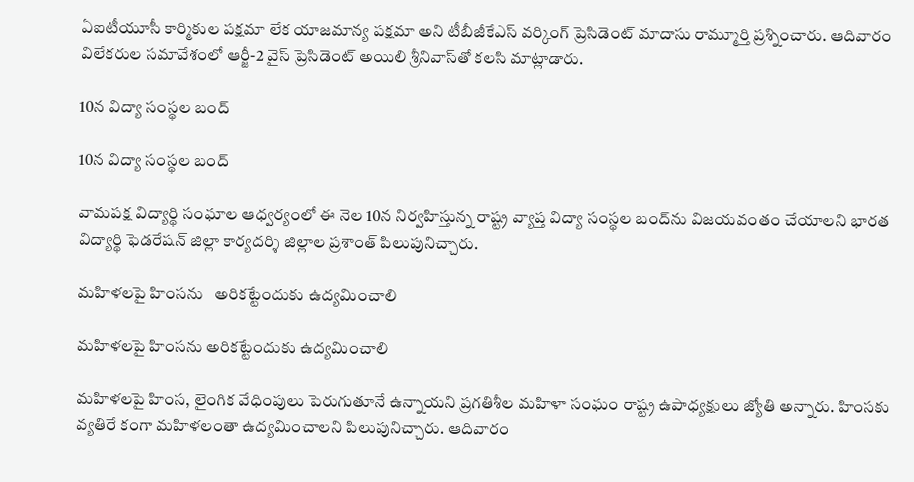ఏఐటీయూసీ కార్మికుల పక్షమా లేక యాజమాన్య పక్షమా అని టీబీజీకేఎస్‌ వర్కింగ్‌ ప్రెసిడెంట్‌ మాదాసు రామ్మూర్తి ప్రశ్నించారు. ఆదివారం విలేకరుల సమావేశంలో ఆర్జీ-2 వైస్‌ ప్రెసిడెంట్‌ అయిలి శ్రీనివాస్‌తో కలసి మాట్లాడారు.

10న విద్యా సంస్థల బంద్‌

10న విద్యా సంస్థల బంద్‌

వామపక్ష విద్యార్థి సంఘాల ఆధ్వర్యంలో ఈ నెల 10న నిర్వహిస్తున్న రాష్ట్ర వ్యాప్త విద్యా సంస్థల బంద్‌ను విజయవంతం చేయాలని భారత విద్యార్థి ఫెడరేషన్‌ జిల్లా కార్యదర్శి జిల్లాల ప్రశాంత్‌ పిలుపునిచ్చారు.

మహిళలపై హింసను   అరికట్టేందుకు ఉద్యమించాలి

మహిళలపై హింసను అరికట్టేందుకు ఉద్యమించాలి

మహిళలపై హింస, లైంగిక వేధింపులు పెరుగుతూనే ఉన్నాయని ప్రగతిశీల మహిళా సంఘం రాష్ట్ర ఉపాధ్యక్షులు జ్యోతి అన్నారు. హింసకు వ్యతిరే కంగా మహిళలంతా ఉద్యమించాలని పిలుపునిచ్చారు. ఆదివారం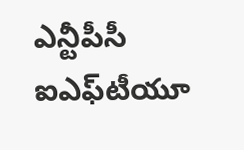ఎన్టీపీసీ ఐఎఫ్‌టీయూ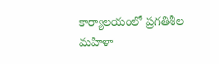కార్యాలయంలో ప్రగతిశీల మహిళా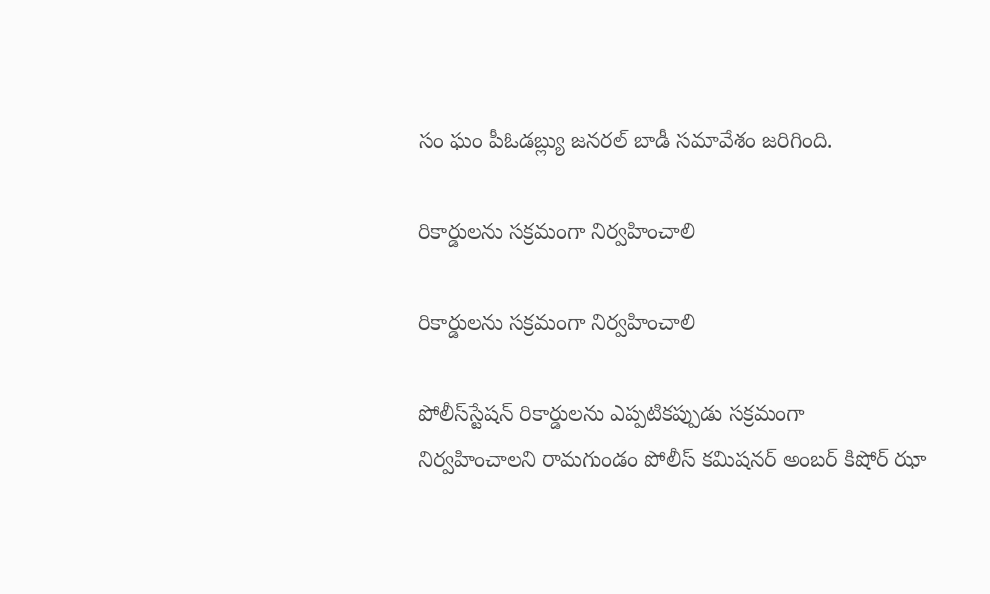సం ఘం పీఓడబ్ల్యు జనరల్‌ బాడీ సమావేశం జరిగింది.

రికార్డులను సక్రమంగా నిర్వహించాలి

రికార్డులను సక్రమంగా నిర్వహించాలి

పోలీస్‌స్టేషన్‌ రికార్డులను ఎప్పటికప్పుడు సక్రమంగా నిర్వహించాలని రామగుండం పోలీస్‌ కమిషనర్‌ అంబర్‌ కిషోర్‌ ఝా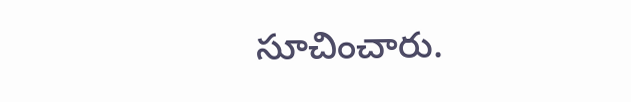సూచించారు.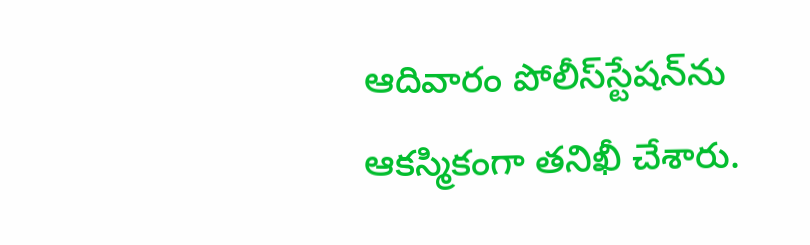ఆదివారం పోలీస్‌స్టేషన్‌ను ఆకస్మికంగా తనిఖీ చేశారు.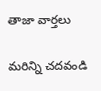తాజా వార్తలు

మరిన్ని చదవండి